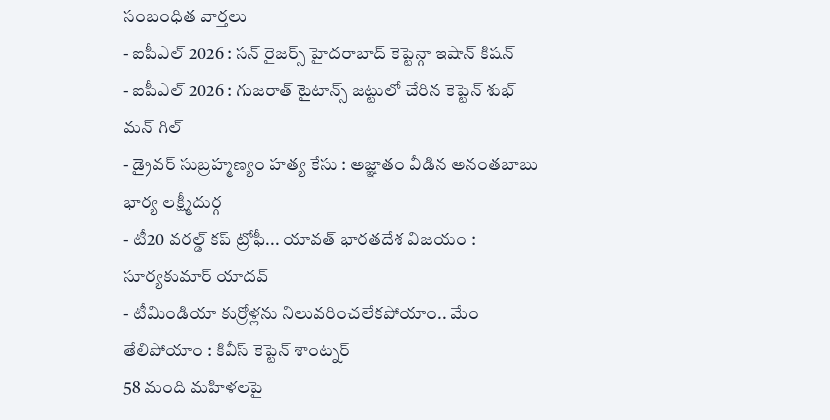సంబంధిత వార్తలు
- ఐపీఎల్ 2026 : సన్ రైజర్స్ హైదరాబాద్ కెప్టెన్గా ఇషాన్ కిషన్
- ఐపీఎల్ 2026 : గుజరాత్ టైటాన్స్ జట్టులో చేరిన కెప్టెన్ శుభ్ మన్ గిల్
- డ్రైవర్ సుబ్రహ్మణ్యం హత్య కేసు : అజ్ఞాతం వీడిన అనంతబాబు భార్య లక్ష్మీదుర్గ
- టీ20 వరల్డ్ కప్ ట్రోఫీ... యావత్ భారతదేశ విజయం : సూర్యకుమార్ యాదవ్
- టీమిండియా కుర్రోళ్లను నిలువరించలేకపోయాం.. మేం తేలిపోయాం : కివీస్ కెప్టెన్ శాంట్నర్
58 మంది మహిళలపై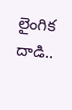లైంగిక దాడి..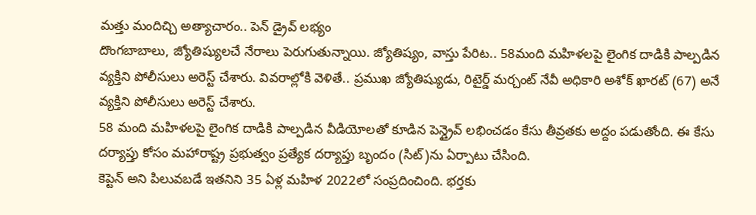మత్తు మందిచ్చి అత్యాచారం.. పెన్ డ్రైవ్ లభ్యం
దొంగబాబాలు, జ్యోతిష్యులచే నేరాలు పెరుగుతున్నాయి. జ్యోతిష్యం, వాస్తు పేరిట.. 58మంది మహిళలపై లైంగిక దాడికి పాల్పడిన వ్యక్తిని పోలీసులు అరెస్ట్ చేశారు. వివరాల్లోకి వెళితే.. ప్రముఖ జ్యోతిష్యుడు, రిటైర్డ్ మర్చంట్ నేవీ అధికారి అశోక్ ఖారట్ (67) అనే వ్యక్తిని పోలీసులు అరెస్ట్ చేశారు.
58 మంది మహిళలపై లైంగిక దాడికి పాల్పడిన వీడియోలతో కూడిన పెన్డ్రైవ్ లభించడం కేసు తీవ్రతకు అద్దం పడుతోంది. ఈ కేసు దర్యాప్తు కోసం మహారాష్ట్ర ప్రభుత్వం ప్రత్యేక దర్యాప్తు బృందం (సిట్)ను ఏర్పాటు చేసింది.
కెప్టెన్ అని పిలువబడే ఇతనిని 35 ఏళ్ల మహిళ 2022లో సంప్రదించింది. భర్తకు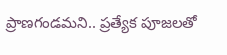ప్రాణగండమని.. ప్రత్యేక పూజలతో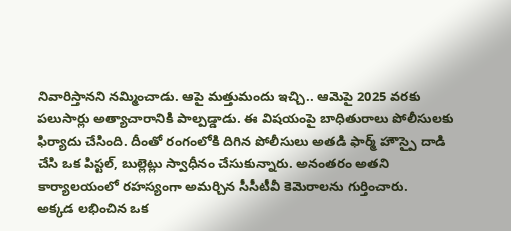నివారిస్తానని నమ్మించాడు. ఆపై మత్తుమందు ఇచ్చి.. ఆమెపై 2025 వరకు పలుసార్లు అత్యాచారానికి పాల్పడ్డాడు. ఈ విషయంపై బాధితురాలు పోలీసులకు ఫిర్యాదు చేసింది. దీంతో రంగంలోకి దిగిన పోలీసులు అతడి ఫార్మ్ హౌస్పై దాడి చేసి ఒక పిస్టల్, బుల్లెట్లు స్వాధీనం చేసుకున్నారు. అనంతరం అతని కార్యాలయంలో రహస్యంగా అమర్చిన సీసీటీవీ కెమెరాలను గుర్తించారు.
అక్కడ లభించిన ఒక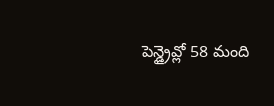పెన్డ్రైవ్లో 58 మంది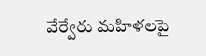వేర్వేరు మహిళలపై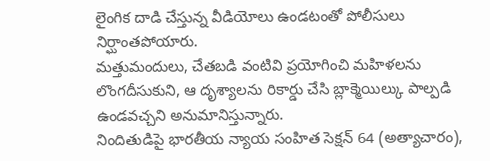లైంగిక దాడి చేస్తున్న వీడియోలు ఉండటంతో పోలీసులు నిర్ఘాంతపోయారు.
మత్తుమందులు, చేతబడి వంటివి ప్రయోగించి మహిళలను లొంగదీసుకుని, ఆ దృశ్యాలను రికార్డు చేసి బ్లాక్మెయిల్కు పాల్పడి ఉండవచ్చని అనుమానిస్తున్నారు.
నిందితుడిపై భారతీయ న్యాయ సంహిత సెక్షన్ 64 (అత్యాచారం),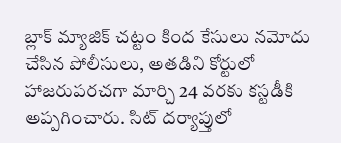బ్లాక్ మ్యాజిక్ చట్టం కింద కేసులు నమోదు చేసిన పోలీసులు, అతడిని కోర్టులో హాజరుపరచగా మార్చి 24 వరకు కస్టడీకి అప్పగించారు. సిట్ దర్యాప్తులో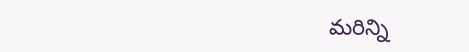మరిన్ని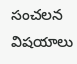సంచలన విషయాలు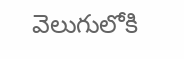వెలుగులోకి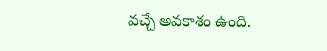వచ్చే అవకాశం ఉంది.